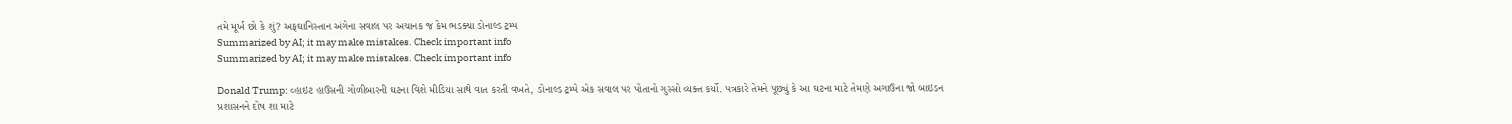તમે મૂર્ખ છો કે શું? અફઘાનિસ્તાન અંગેના સવાલ પર અચાનક જ કેમ ભડક્યા ડોનાલ્ડ ટ્રમ્પ
Summarized by AI; it may make mistakes. Check important info
Summarized by AI; it may make mistakes. Check important info

Donald Trump: વ્હાઇટ હાઉસની ગોળીબારની ઘટના વિશે મીડિયા સાથે વાત કરતી વખતે, ડોનાલ્ડ ટ્રમ્પે એક સવાલ પર પોતાનો ગુસ્સો વ્યક્ત કર્યો. પત્રકારે તેમને પૂછ્યું કે આ ઘટના માટે તેમણે અગાઉના જો બાઇડન પ્રશાસનને દોષ શા માટે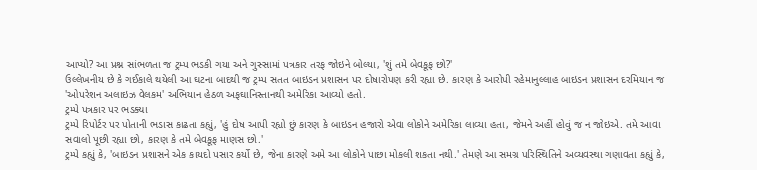આપ્યો? આ પ્રશ્ન સાંભળતા જ ટ્રમ્પ ભડકી ગયા અને ગુસ્સામાં પત્રકાર તરફ જોઇને બોલ્યા, 'શું તમે બેવકૂફ છો?'
ઉલ્લેખનીય છે કે ગઈકાલે થયેલી આ ઘટના બાદથી જ ટ્રમ્પ સતત બાઇડન પ્રશાસન પર દોષારોપણ કરી રહ્યા છે. કારણ કે આરોપી રહેમાનુલ્લાહ બાઇડન પ્રશાસન દરમિયાન જ 'ઓપરેશન અલાઇઝ વેલકમ' અભિયાન હેઠળ અફઘાનિસ્તાનથી અમેરિકા આવ્યો હતો.
ટ્રમ્પે પત્રકાર પર ભડક્યા
ટ્રમ્પે રિપોર્ટર પર પોતાની ભડાસ કાઢતા કહ્યું, 'હું દોષ આપી રહ્યો છું કારણ કે બાઇડન હજારો એવા લોકોને અમેરિકા લાવ્યા હતા, જેમને અહીં હોવું જ ન જોઇએ. તમે આવા સવાલો પૂછી રહ્યા છો, કારણ કે તમે બેવકૂફ માણસ છો.'
ટ્રમ્પે કહ્યું કે, 'બાઇડન પ્રશાસને એક કાયદો પસાર કર્યો છે, જેના કારણે અમે આ લોકોને પાછા મોકલી શકતા નથી.' તેમણે આ સમગ્ર પરિસ્થિતિને અવ્યવસ્થા ગણાવતા કહ્યું કે,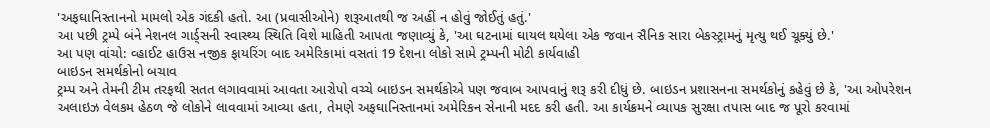'અફઘાનિસ્તાનનો મામલો એક ગંદકી હતો. આ (પ્રવાસીઓને) શરૂઆતથી જ અહીં ન હોવું જોઈતું હતું.'
આ પછી ટ્રમ્પે બંને નેશનલ ગાર્ડ્સની સ્વાસ્થ્ય સ્થિતિ વિશે માહિતી આપતા જણાવ્યું કે, 'આ ઘટનામાં ઘાયલ થયેલા એક જવાન સૈનિક સારા બેકસ્ટ્રામનું મૃત્યુ થઈ ચૂક્યું છે.'
આ પણ વાંચો: વ્હાઈટ હાઉસ નજીક ફાયરિંગ બાદ અમેરિકામાં વસતાં 19 દેશના લોકો સામે ટ્રમ્પની મોટી કાર્યવાહી
બાઇડન સમર્થકોનો બચાવ
ટ્રમ્પ અને તેમની ટીમ તરફથી સતત લગાવવામાં આવતા આરોપો વચ્ચે બાઇડન સમર્થકોએ પણ જવાબ આપવાનું શરૂ કરી દીધું છે. બાઇડન પ્રશાસનના સમર્થકોનું કહેવું છે કે, 'આ ઓપરેશન અલાઇઝ વેલકમ હેઠળ જે લોકોને લાવવામાં આવ્યા હતા, તેમણે અફઘાનિસ્તાનમાં અમેરિકન સેનાની મદદ કરી હતી. આ કાર્યક્રમને વ્યાપક સુરક્ષા તપાસ બાદ જ પૂરો કરવામાં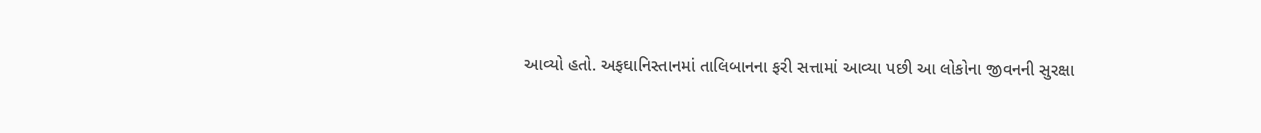આવ્યો હતો. અફઘાનિસ્તાનમાં તાલિબાનના ફરી સત્તામાં આવ્યા પછી આ લોકોના જીવનની સુરક્ષા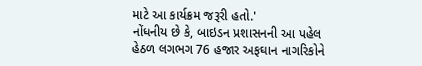માટે આ કાર્યક્રમ જરૂરી હતો.'
નોંધનીય છે કે, બાઇડન પ્રશાસનની આ પહેલ હેઠળ લગભગ 76 હજાર અફઘાન નાગરિકોને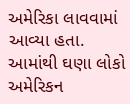અમેરિકા લાવવામાં આવ્યા હતા. આમાંથી ઘણા લોકો અમેરિકન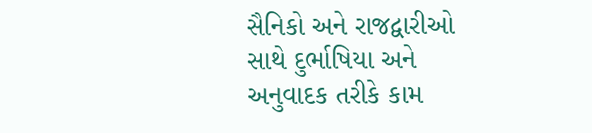સૈનિકો અને રાજદ્વારીઓ સાથે દુર્ભાષિયા અને અનુવાદક તરીકે કામ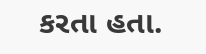કરતા હતા.